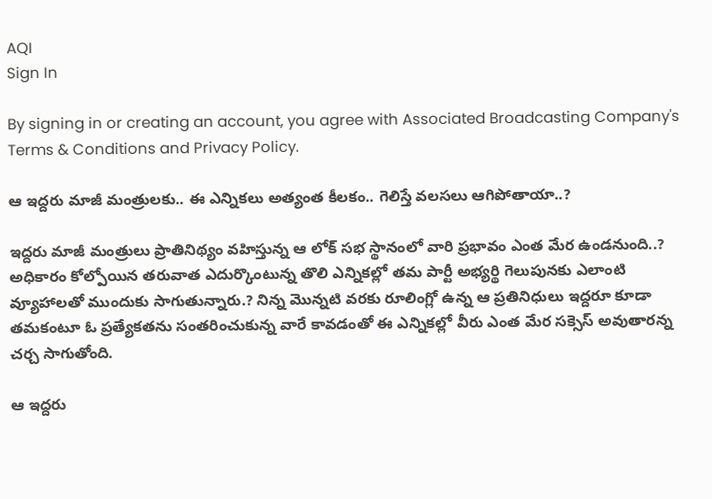AQI
Sign In

By signing in or creating an account, you agree with Associated Broadcasting Company's Terms & Conditions and Privacy Policy.

ఆ ఇద్దరు మాజీ మంత్రులకు.. ఈ ఎన్నికలు అత్యంత కీలకం.. గెలిస్తే వలసలు ఆగిపోతాయా..?

ఇద్దరు మాజీ మంత్రులు ప్రాతినిథ్యం వహిస్తున్న ఆ లోక్ సభ స్థానంలో వారి ప్రభావం ఎంత మేర ఉండనుంది..? అధికారం కోల్పోయిన తరువాత ఎదుర్కొంటున్న తొలి ఎన్నికల్లో తమ పార్టీ అభ్యర్థి గెలుపునకు ఎలాంటి వ్యూహాలతో ముందుకు సాగుతున్నారు.? నిన్న మొన్నటి వరకు రూలింగ్లో ఉన్న ఆ ప్రతినిధులు ఇద్దరూ కూడా తమకంటూ ఓ ప్రత్యేకతను సంతరించుకున్న వారే కావడంతో ఈ ఎన్నికల్లో వీరు ఎంత మేర సక్సెస్ అవుతారన్న చర్చ సాగుతోంది.

ఆ ఇద్దరు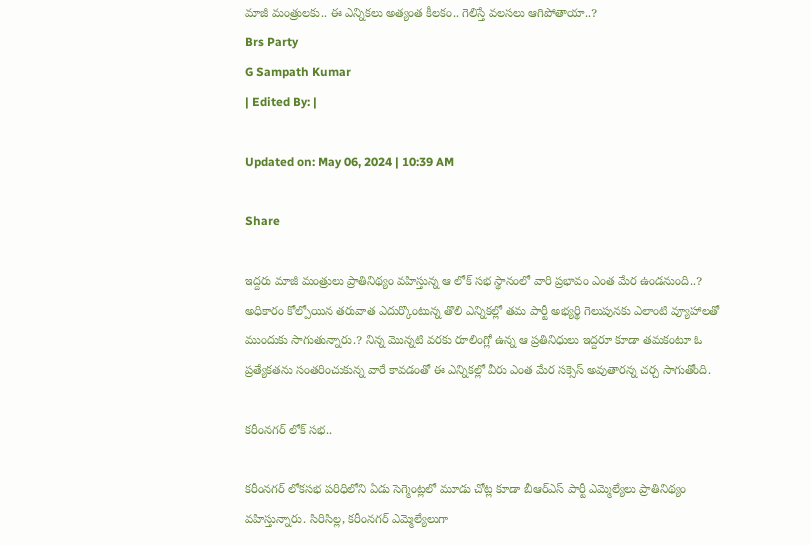మాజీ మంత్రులకు.. ఈ ఎన్నికలు అత్యంత కీలకం.. గెలిస్తే వలసలు ఆగిపోతాయా..?
Brs Party
G Sampath Kumar
| Edited By: |

Updated on: May 06, 2024 | 10:39 AM

Share

ఇద్దరు మాజీ మంత్రులు ప్రాతినిథ్యం వహిస్తున్న ఆ లోక్ సభ స్థానంలో వారి ప్రభావం ఎంత మేర ఉండనుంది..? అధికారం కోల్పోయిన తరువాత ఎదుర్కొంటున్న తొలి ఎన్నికల్లో తమ పార్టీ అభ్యర్థి గెలుపునకు ఎలాంటి వ్యూహాలతో ముందుకు సాగుతున్నారు.? నిన్న మొన్నటి వరకు రూలింగ్లో ఉన్న ఆ ప్రతినిధులు ఇద్దరూ కూడా తమకంటూ ఓ ప్రత్యేకతను సంతరించుకున్న వారే కావడంతో ఈ ఎన్నికల్లో వీరు ఎంత మేర సక్సెస్ అవుతారన్న చర్చ సాగుతోంది.

కరీంనగర్ లోక్ సభ..

కరీంనగర్ లోకసభ పరిధిలోని ఏడు సెగ్మెంట్లలో మూడు చోట్ల కూడా బీఆర్ఎస్ పార్టీ ఎమ్మెల్యేలు ప్రాతినిథ్యం వహిస్తున్నారు. సిరిసిల్ల, కరీంనగర్ ఎమ్మెల్యేలుగా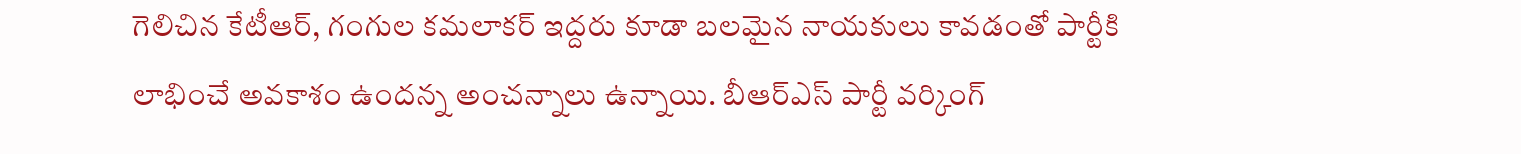గెలిచిన కేటీఆర్, గంగుల కమలాకర్ ఇద్దరు కూడా బలమైన నాయకులు కావడంతో పార్టీకి లాభించే అవకాశం ఉందన్న అంచన్నాలు ఉన్నాయి. బీఆర్ఎస్ పార్టీ వర్కింగ్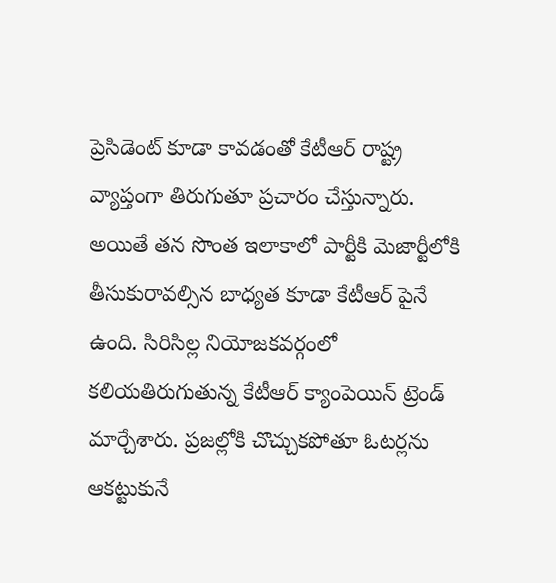ప్రెసిడెంట్ కూడా కావడంతో కేటీఆర్ రాష్ట్ర వ్యాప్తంగా తిరుగుతూ ప్రచారం చేస్తున్నారు. అయితే తన సొంత ఇలాకాలో పార్టీకి మెజార్టీలోకి తీసుకురావల్సిన బాధ్యత కూడా కేటీఆర్ పైనే ఉంది. సిరిసిల్ల నియోజకవర్గంలో కలియతిరుగుతున్న కేటీఆర్ క్యాంపెయిన్ ట్రెండ్ మార్చేశారు. ప్రజల్లోకి చొచ్చుకపోతూ ఓటర్లను ఆకట్టుకునే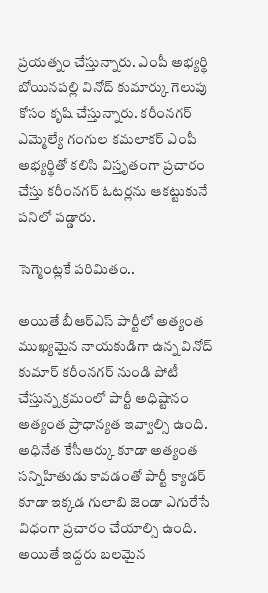ప్రయత్నం చేస్తున్నారు. ఎంపీ అభ్యర్థి బోయినపల్లి వినోద్ కుమార్కు గెలుపు కోసం కృషి చేస్తున్నారు. కరీంనగర్ ఎమ్మెల్యే గంగుల కమలాకర్ ఎంపీ అభ్యర్థితో కలిసి విస్తృతంగా ప్రచారం చేస్తు కరీంనగర్ ఓటర్లను ఆకట్టుకునే పనిలో పడ్డారు.

సెగ్మెంట్లకే పరిమితం..

అయితే బీఆర్ఎస్ పార్టీలో అత్యంత ముఖ్యమైన నాయకుడిగా ఉన్న వినోద్ కుమార్ కరీంనగర్ నుండి పోటీ చేస్తున్న క్రమంలో పార్టీ అధిష్టానం అత్యంత ప్రాధాన్యత ఇవ్వాల్సి ఉంది. అధినేత కేసీఆర్కు కూడా అత్యంత సన్నిహితుడు కావడంతో పార్టీ క్యాడర్ కూడా ఇక్కడ గులాబి జెండా ఎగురేసే విధంగా ప్రచారం చేయాల్సి ఉంది. అయితే ఇద్దరు బలమైన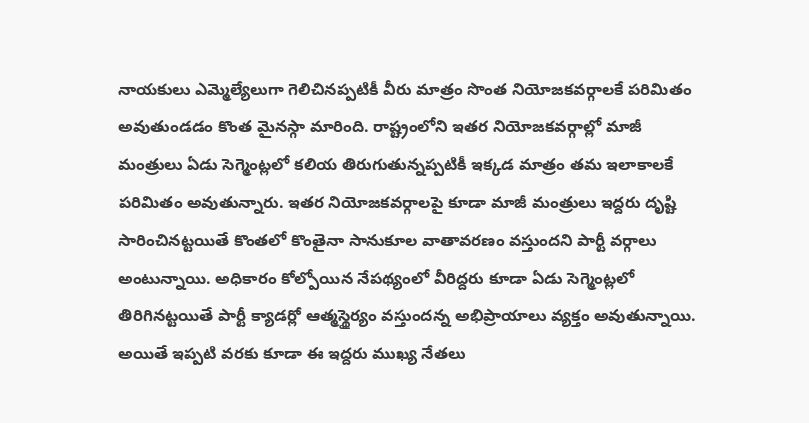నాయకులు ఎమ్మెల్యేలుగా గెలిచినప్పటికీ వీరు మాత్రం సొంత నియోజకవర్గాలకే పరిమితం అవుతుండడం కొంత మైనస్గా మారింది. రాష్ట్రంలోని ఇతర నియోజకవర్గాల్లో మాజీ మంత్రులు ఏడు సెగ్మెంట్లలో కలియ తిరుగుతున్నప్పటికీ ఇక్కడ మాత్రం తమ ఇలాకాలకే పరిమితం అవుతున్నారు. ఇతర నియోజకవర్గాలపై కూడా మాజీ మంత్రులు ఇద్దరు దృష్టి సారించినట్టయితే కొంతలో కొంతైనా సానుకూల వాతావరణం వస్తుందని పార్టీ వర్గాలు అంటున్నాయి. అధికారం కోల్పోయిన నేపథ్యంలో వీరిద్దరు కూడా ఏడు సెగ్మెంట్లలో తిరిగినట్టయితే పార్టీ క్యాడర్లో ఆత్మస్థైర్యం వస్తుందన్న అభిప్రాయాలు వ్యక్తం అవుతున్నాయి. అయితే ఇప్పటి వరకు కూడా ఈ ఇద్దరు ముఖ్య నేతలు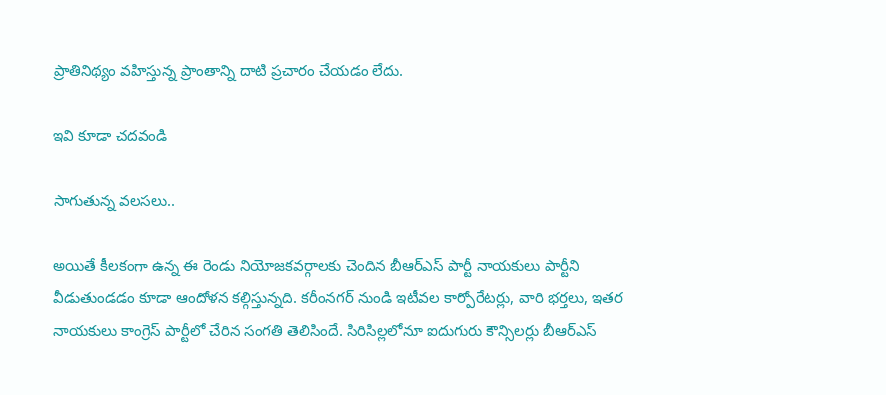ప్రాతినిథ్యం వహిస్తున్న ప్రాంతాన్ని దాటి ప్రచారం చేయడం లేదు.

ఇవి కూడా చదవండి

సాగుతున్న వలసలు..

అయితే కీలకంగా ఉన్న ఈ రెండు నియోజకవర్గాలకు చెందిన బీఆర్ఎస్ పార్టీ నాయకులు పార్టీని వీడుతుండడం కూడా ఆందోళన కల్గిస్తున్నది. కరీంనగర్ నుండి ఇటీవల కార్పోరేటర్లు, వారి భర్తలు, ఇతర నాయకులు కాంగ్రెస్ పార్టీలో చేరిన సంగతి తెలిసిందే. సిరిసిల్లలోనూ ఐదుగురు కౌన్సిలర్లు బీఆర్ఎస్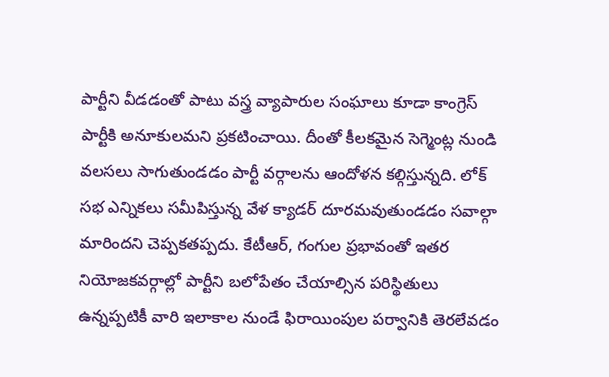పార్టీని వీడడంతో పాటు వస్త్ర వ్యాపారుల సంఘాలు కూడా కాంగ్రెస్ పార్టీకి అనూకులమని ప్రకటించాయి. దీంతో కీలకమైన సెగ్మెంట్ల నుండి వలసలు సాగుతుండడం పార్టీ వర్గాలను ఆందోళన కల్గిస్తున్నది. లోక్ సభ ఎన్నికలు సమీపిస్తున్న వేళ క్యాడర్ దూరమవుతుండడం సవాల్గా మారిందని చెప్పకతప్పదు. కేటీఆర్, గంగుల ప్రభావంతో ఇతర నియోజకవర్గాల్లో పార్టీని బలోపేతం చేయాల్సిన పరిస్థితులు ఉన్నప్పటికీ వారి ఇలాకాల నుండే ఫిరాయింపుల పర్వానికి తెరలేవడం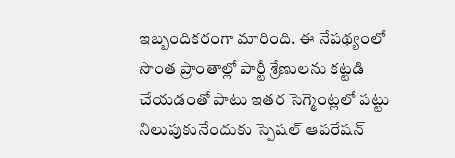ఇబ్బందికరంగా మారింది. ఈ నేపథ్యంలో సొంత ప్రాంతాల్లో పార్టీ శ్రేణులను కట్టడి చేయడంతో పాటు ఇతర సెగ్మెంట్లలో పట్టు నిలుపుకునేందుకు స్పెషల్ ఆపరేషన్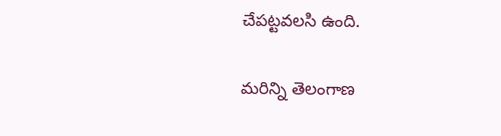చేపట్టవలసి ఉంది.

మరిన్ని తెలంగాణ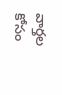వార్తల కోసం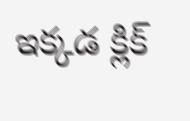ఇక్కడ క్లిక్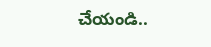చేయండి..